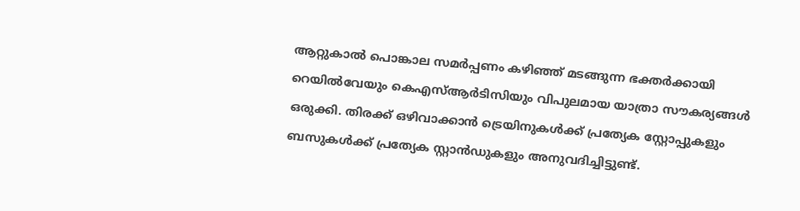ആറ്റുകാൽ പൊങ്കാല സമർപ്പണം കഴിഞ്ഞ് മടങ്ങുന്ന ഭക്തർക്കായി റെയിൽവേയും കെഎസ്ആർടിസിയും വിപുലമായ യാത്രാ സൗകര്യങ്ങൾ ഒരുക്കി. തിരക്ക് ഒഴിവാക്കാൻ ട്രെയിനുകൾക്ക് പ്രത്യേക സ്റ്റോപ്പുകളും ബസുകൾക്ക് പ്രത്യേക സ്റ്റാൻഡുകളും അനുവദിച്ചിട്ടുണ്ട്.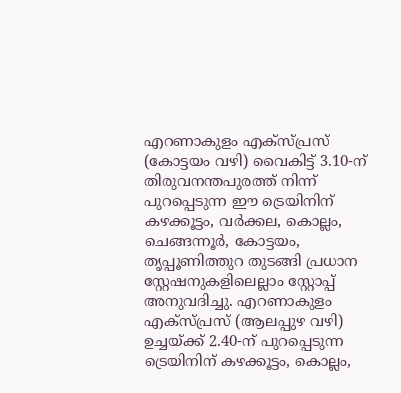എറണാകുളം എക്സ്പ്രസ് (കോട്ടയം വഴി) വൈകിട്ട് 3.10-ന് തിരുവനന്തപുരത്ത് നിന്ന് പുറപ്പെടുന്ന ഈ ട്രെയിനിന് കഴക്കൂട്ടം, വർക്കല, കൊല്ലം, ചെങ്ങന്നൂർ, കോട്ടയം, തൃപ്പൂണിത്തുറ തുടങ്ങി പ്രധാന സ്റ്റേഷനുകളിലെല്ലാം സ്റ്റോപ്പ് അനുവദിച്ചു. എറണാകുളം എക്സ്പ്രസ് (ആലപ്പുഴ വഴി) ഉച്ചയ്ക്ക് 2.40-ന് പുറപ്പെടുന്ന ട്രെയിനിന് കഴക്കൂട്ടം, കൊല്ലം,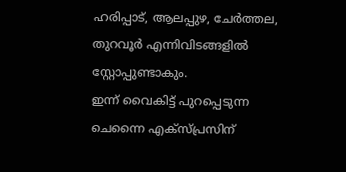ഹരിപ്പാട്, ആലപ്പുഴ, ചേർത്തല, തുറവൂർ എന്നിവിടങ്ങളിൽ സ്റ്റോപ്പുണ്ടാകും.
ഇന്ന് വൈകിട്ട് പുറപ്പെടുന്ന ചെന്നൈ എക്സ്പ്രസിന്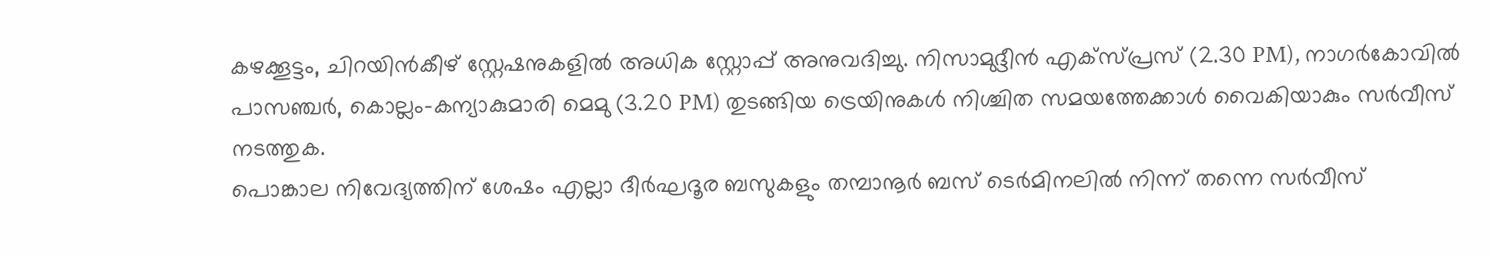കഴക്കൂട്ടം, ചിറയിൻകീഴ് സ്റ്റേഷനുകളിൽ അധിക സ്റ്റോപ്പ് അനുവദിച്ചു. നിസാമുദ്ദീൻ എക്സ്പ്രസ് (2.30 PM), നാഗർകോവിൽ പാസഞ്ചർ, കൊല്ലം-കന്യാകുമാരി മെമു (3.20 PM) തുടങ്ങിയ ട്രെയിനുകൾ നിശ്ചിത സമയത്തേക്കാൾ വൈകിയാകും സർവീസ് നടത്തുക.
പൊങ്കാല നിവേദ്യത്തിന് ശേഷം എല്ലാ ദീർഘദൂര ബസുകളും തമ്പാനൂർ ബസ് ടെർമിനലിൽ നിന്ന് തന്നെ സർവീസ്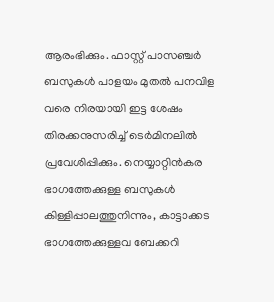ആരംഭിക്കും. ഫാസ്റ്റ് പാസഞ്ചർ ബസുകൾ പാളയം മുതൽ പനവിള വരെ നിരയായി ഇട്ട ശേഷം തിരക്കനുസരിച്ച് ടെർമിനലിൽ പ്രവേശിപ്പിക്കും. നെയ്യാറ്റിൻകര ഭാഗത്തേക്കുള്ള ബസുകൾ കിള്ളിപ്പാലത്തുനിന്നും, കാട്ടാക്കട ഭാഗത്തേക്കുള്ളവ ബേക്കറി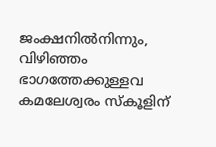ജംക്ഷനിൽനിന്നും, വിഴിഞ്ഞം ഭാഗത്തേക്കുള്ളവ കമലേശ്വരം സ്കൂളിന്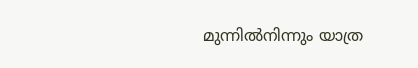മുന്നിൽനിന്നും യാത്ര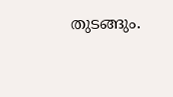തുടങ്ങും.